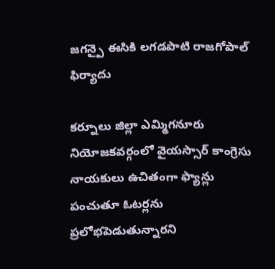జగన్పై ఈసికి లగడపాటి రాజగోపాల్ ఫిర్యాదు

కర్నూలు జిల్లా ఎమ్మిగనూరు నియోజకవర్గంలో వైయస్సార్ కాంగ్రెసు నాయకులు ఉచితంగా ఫ్యాన్లు పంచుతూ ఓటర్లను ప్రలోభపెడుతున్నారని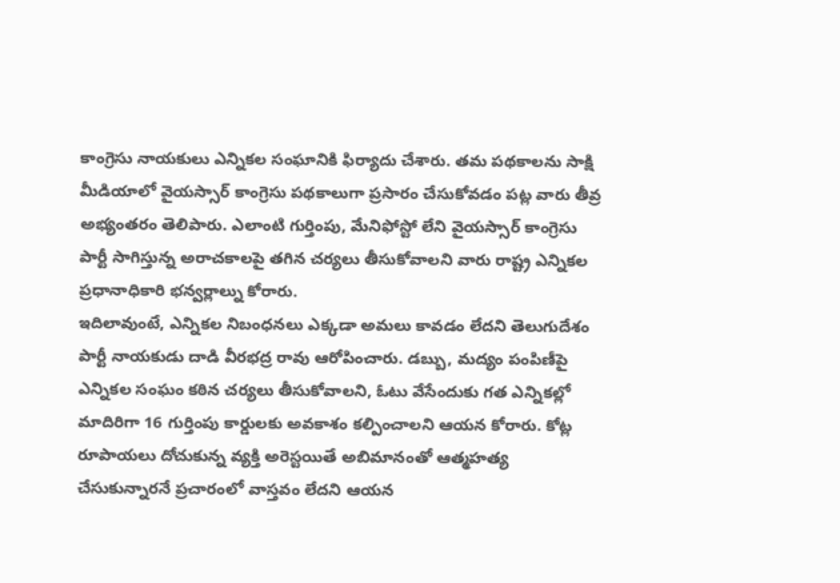కాంగ్రెసు నాయకులు ఎన్నికల సంఘానికి ఫిర్యాదు చేశారు. తమ పథకాలను సాక్షి మీడియాలో వైయస్సార్ కాంగ్రెసు పథకాలుగా ప్రసారం చేసుకోవడం పట్ల వారు తీవ్ర అభ్యంతరం తెలిపారు. ఎలాంటి గుర్తింపు, మేనిఫోస్టో లేని వైయస్సార్ కాంగ్రెసు పార్టీ సాగిస్తున్న అరాచకాలపై తగిన చర్యలు తీసుకోవాలని వారు రాష్ట్ర ఎన్నికల ప్రధానాధికారి భన్వర్లాల్ను కోరారు.
ఇదిలావుంటే, ఎన్నికల నిబంధనలు ఎక్కడా అమలు కావడం లేదని తెలుగుదేశం పార్టీ నాయకుడు దాడి వీరభద్ర రావు ఆరోపించారు. డబ్బు, మద్యం పంపిణీపై ఎన్నికల సంఘం కఠిన చర్యలు తీసుకోవాలని, ఓటు వేసేందుకు గత ఎన్నికల్లో మాదిరిగా 16 గుర్తింపు కార్డులకు అవకాశం కల్పించాలని ఆయన కోరారు. కోట్ల రూపాయలు దోచుకున్న వ్యక్తి అరెస్టయితే అబిమానంతో ఆత్మహత్య చేసుకున్నారనే ప్రచారంలో వాస్తవం లేదని ఆయన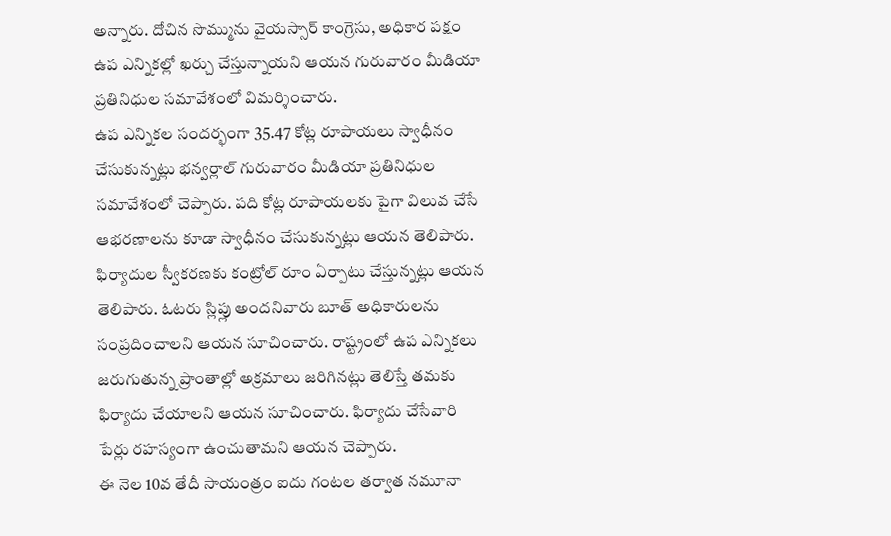అన్నారు. దోచిన సొమ్మును వైయస్సార్ కాంగ్రెసు, అధికార పక్షం ఉప ఎన్నికల్లో ఖర్చు చేస్తున్నాయని ఆయన గురువారం మీడియా ప్రతినిధుల సమావేశంలో విమర్శించారు.
ఉప ఎన్నికల సందర్భంగా 35.47 కోట్ల రూపాయలు స్వాధీనం చేసుకున్నట్లు భన్వర్లాల్ గురువారం మీడియా ప్రతినిధుల సమావేశంలో చెప్పారు. పది కోట్ల రూపాయలకు పైగా విలువ చేసే ఆభరణాలను కూడా స్వాధీనం చేసుకున్నట్లు ఆయన తెలిపారు. ఫిర్యాదుల స్వీకరణకు కంట్రోల్ రూం ఏర్పాటు చేస్తున్నట్లు ఆయన తెలిపారు. ఓటరు స్లిప్లు అందనివారు బూత్ అధికారులను సంప్రదించాలని ఆయన సూచించారు. రాష్ట్రంలో ఉప ఎన్నికలు జరుగుతున్న ప్రాంతాల్లో అక్రమాలు జరిగినట్లు తెలిస్తే తమకు ఫిర్యాదు చేయాలని ఆయన సూచించారు. ఫిర్యాదు చేసేవారి పేర్లు రహస్యంగా ఉంచుతామని ఆయన చెప్పారు.
ఈ నెల 10వ తేదీ సాయంత్రం ఐదు గంటల తర్వాత నమూనా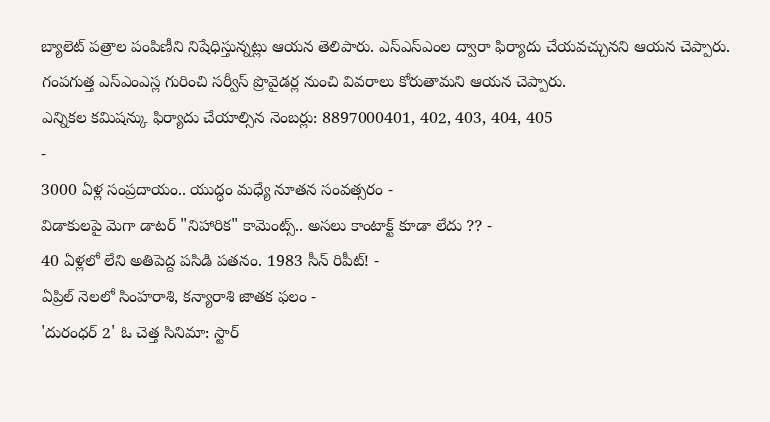బ్యాలెట్ పత్రాల పంపిణీని నిషేధిస్తున్నట్లు ఆయన తెలిపారు. ఎస్ఎస్ఎంల ద్వారా ఫిర్యాదు చేయవచ్చునని ఆయన చెప్పారు. గంపగుత్త ఎస్ఎంఎస్ల గురించి సర్వీస్ ప్రొవైడర్ల నుంచి వివరాలు కోరుతామని ఆయన చెప్పారు.
ఎన్నికల కమిషన్కు ఫిర్యాదు చేయాల్సిన నెంబర్లు: 8897000401, 402, 403, 404, 405
-
3000 ఏళ్ల సంప్రదాయం.. యుద్ధం మధ్యే నూతన సంవత్సరం -
విడాకులపై మెగా డాటర్ "నిహారిక" కామెంట్స్.. అసలు కాంటాక్ట్ కూడా లేదు ?? -
40 ఏళ్లలో లేని అతిపెద్ద పసిడి పతనం. 1983 సీన్ రిపీట్! -
ఏప్రిల్ నెలలో సింహరాశి, కన్యారాశి జాతక ఫలం -
'దురంధర్ 2' ఓ చెత్త సినిమా: స్టార్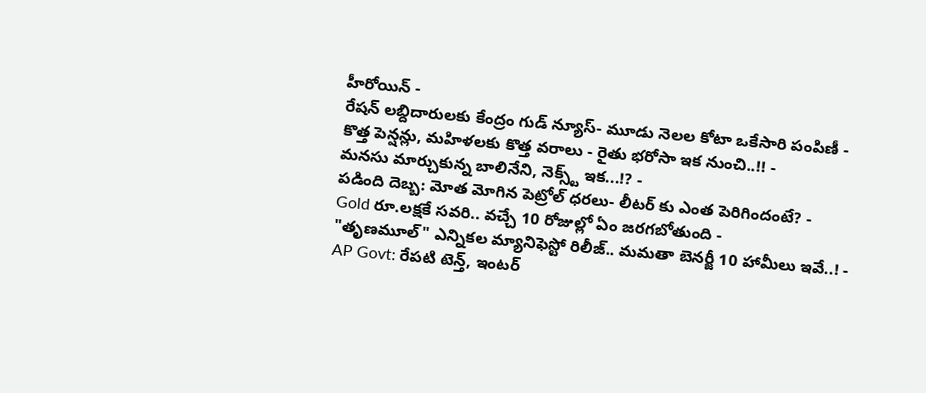హీరోయిన్ -
రేషన్ లబ్దిదారులకు కేంద్రం గుడ్ న్యూస్- మూడు నెలల కోటా ఒకేసారి పంపిణీ -
కొత్త పెన్షన్లు, మహిళలకు కొత్త వరాలు - రైతు భరోసా ఇక నుంచి..!! -
మనసు మార్చుకున్న బాలినేని, నెక్స్ట్ ఇక...!? -
పడింది దెబ్బ: మోత మోగిన పెట్రోల్ ధరలు- లీటర్ కు ఎంత పెరిగిందంటే? -
Gold రూ.లక్షకే సవరి.. వచ్చే 10 రోజుల్లో ఏం జరగబోతుంది -
"తృణమూల్" ఎన్నికల మ్యానిఫెస్టో రిలీజ్.. మమతా బెనర్జీ 10 హామీలు ఇవే..! -
AP Govt: రేపటి టెన్త్, ఇంటర్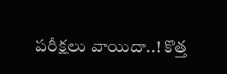పరీక్షలు వాయిదా..! కొత్త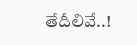తేదీలివే..!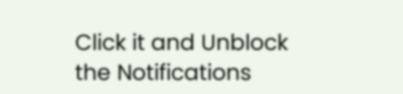Click it and Unblock the Notifications